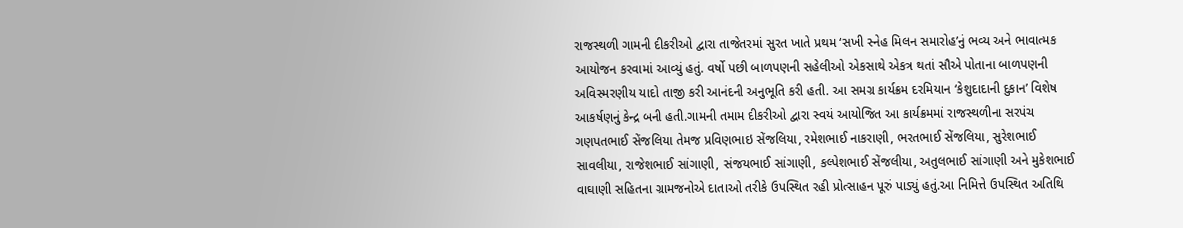રાજસ્થળી ગામની દીકરીઓ દ્વારા તાજેતરમાં સુરત ખાતે પ્રથમ ‘સખી સ્નેહ મિલન સમારોહ’નું ભવ્ય અને ભાવાત્મક આયોજન કરવામાં આવ્યું હતું. વર્ષો પછી બાળપણની સહેલીઓ એકસાથે એકત્ર થતાં સૌએ પોતાના બાળપણની અવિસ્મરણીય યાદો તાજી કરી આનંદની અનુભૂતિ કરી હતી. આ સમગ્ર કાર્યક્રમ દરમિયાન ‘કેશુદાદાની દુકાન’ વિશેષ આકર્ષણનું કેન્દ્ર બની હતી.ગામની તમામ દીકરીઓ દ્વારા સ્વયં આયોજિત આ કાર્યક્રમમાં રાજસ્થળીના સરપંચ ગણપતભાઈ સેંજલિયા તેમજ પ્રવિણભાઇ સેંજલિયા, રમેશભાઈ નાકરાણી, ભરતભાઈ સેંજલિયા, સુરેશભાઈ સાવલીયા, રાજેશભાઈ સાંગાણી, સંજયભાઈ સાંગાણી, કલ્પેશભાઈ સેંજલીયા, અતુલભાઈ સાંગાણી અને મુકેશભાઈ વાઘાણી સહિતના ગ્રામજનોએ દાતાઓ તરીકે ઉપસ્થિત રહી પ્રોત્સાહન પૂરું પાડ્યું હતું.આ નિમિત્તે ઉપસ્થિત અતિથિ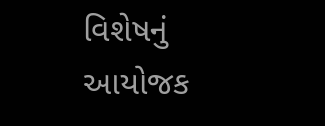વિશેષનું આયોજક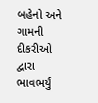બહેનો અને ગામની દીકરીઓ દ્વારા ભાવભર્યું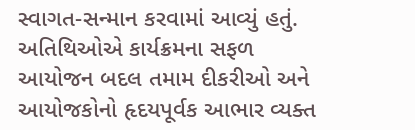સ્વાગત-સન્માન કરવામાં આવ્યું હતું. અતિથિઓએ કાર્યક્રમના સફળ આયોજન બદલ તમામ દીકરીઓ અને આયોજકોનો હૃદયપૂર્વક આભાર વ્યક્ત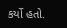કર્યો હતો.